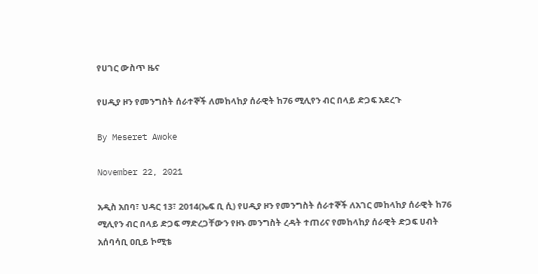የሀገር ውስጥ ዜና

የሀዲያ ዞን የመንግስት ሰራተኞች ለመከላከያ ሰራዊት ከ76 ሚሊየን ብር በላይ ድጋፍ አደረጉ

By Meseret Awoke

November 22, 2021

አዲስ አበባ፣ ህዳር 13፣ 2014(ኤፍ ቢ ሲ) የሀዲያ ዞን የመንግስት ሰራተኞች ለአገር መከላከያ ሰራዊት ከ76 ሚሊየን ብር በላይ ድጋፍ ማድረጋቸውን የዞኑ መንግስት ረዳት ተጠሪና የመከላከያ ሰራዊት ድጋፍ ሀብት አሰባሳቢ ዐቢይ ኮሚቴ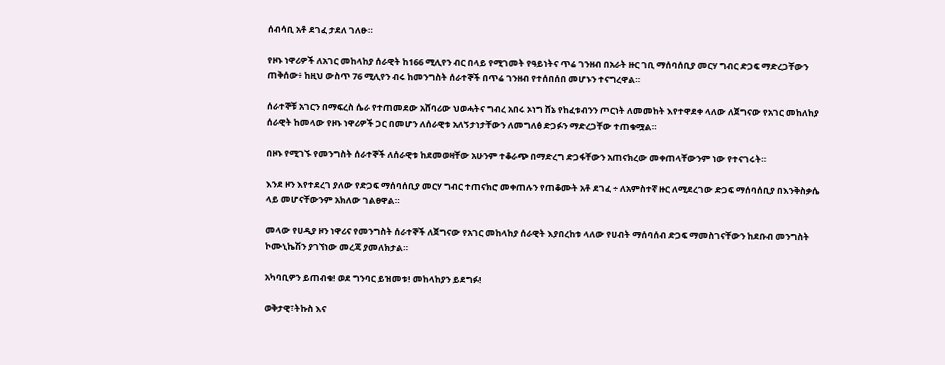ሰብሳቢ አቶ ደገፈ ታደለ ገለፁ።

የዞኑ ነዋሪዎች ለአገር መከላከያ ሰራዊት ከ166 ሚሊየን ብር በላይ የሚገመት የዓይነትና ጥሬ ገንዘብ በአራት ዙር ገቢ ማሰባሰቢያ መርሃ ግብር ድጋፍ ማድረጋቸውን ጠቅሰው፥ ከዚህ ውስጥ 76 ሚሊየን ብሩ ከመንግስት ሰራተኞች በጥሬ ገንዘብ የተሰበሰበ መሆኑን ተናግረዋል።

ሰራተኞቹ አገርን በማፍረስ ሴራ የተጠመደው አሸባሪው ህወሓትና ግብረ አበሩ ኦነግ ሸኔ የከፈቱብንን ጦርነት ለመመከት እየተዋደቀ ላለው ለጀግናው የአገር መከለከያ ሰራዊት ከመላው የዞኑ ነዋሪዎች ጋር በመሆን ለሰራዊቱ አለኝታነታቸውን ለመግለፅ ድጋፉን ማድረጋቸው ተጠቁሟል።

በዞኑ የሚገኙ የመንግስት ሰራተኞች ለሰራዊቱ ከደመወዛቸው አሁንም ተቆራጭ በማድረግ ድጋፋቸውን አጠናክረው መቀጠላቸውንም ነው የተናገሩት።

እንደ ዞን እየተደረገ ያለው የድጋፍ ማሰባሰቢያ መርሃ ግብር ተጠናክሮ መቀጠሉን የጠቆሙት አቶ ደገፈ ÷ ለአምስተኛ ዙር ለሚደረገው ድጋፍ ማሰባሰቢያ በእንቅስቃሴ ላይ መሆናቸውንም አክለው ገልፀዋል።

መላው የሀዲያ ዞን ነዋሪና የመንግስት ሰራተኞች ለጀግናው የአገር መከላከያ ሰራዊት እያበረከቱ ላለው የሀብት ማሰባሰብ ድጋፍ ማመስገናቸውን ከደቡብ መንግስት ኮሙኒኬሽን ያገኘነው መረጃ ያመለክታል።

አካባቢዎን ይጠብቁ! ወደ ግንባር ይዝመቱ! መከላከያን ይደግፉ!

ወቅታዊ፣ትኩስ እና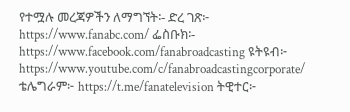የተሟሉ መረጃዎችን ለማግኘት፡- ድረ ገጽ፦ https://www.fanabc.com/ ፌስቡክ፡- https://www.facebook.com/fanabroadcasting ዩትዩብ፦ https://www.youtube.com/c/fanabroadcastingcorporate/ ቴሌግራም፦ https://t.me/fanatelevision ትዊተር፦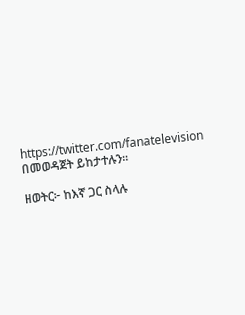https://twitter.com/fanatelevision በመወዳጀት ይከታተሉን፡፡

ዘወትር፦ ከእኛ ጋር ስላሉ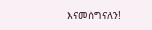እናመሰግናለን!